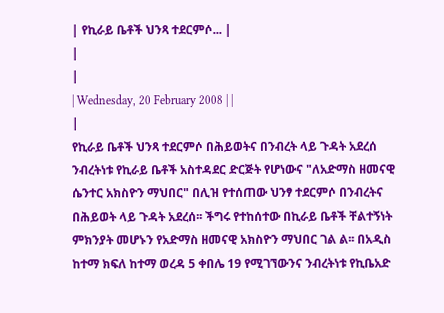| የኪራይ ቤቶች ህንጻ ተደርምሶ... |
|
|
| Wednesday, 20 February 2008 | |
|
የኪራይ ቤቶች ህንጻ ተደርምሶ በሕይወትና በንብረት ላይ ጉዳት አደረሰ
ንብረትነቱ የኪራይ ቤቶች አስተዳደር ድርጅት የሆነውና "ለአድማስ ዘመናዊ ሴንተር አክስዮን ማህበር" በሊዝ የተሰጠው ህንፃ ተደርምሶ በንብረትና በሕይወት ላይ ጉዳት አደረሰ፡፡ ችግሩ የተከሰተው በኪራይ ቤቶች ቸልተኝነት ምክንያት መሆኑን የአድማስ ዘመናዊ አክስዮን ማህበር ገል ል፡፡ በአዲስ ከተማ ክፍለ ከተማ ወረዳ 5 ቀበሌ 19 የሚገኘውንና ንብረትነቱ የኪቤአድ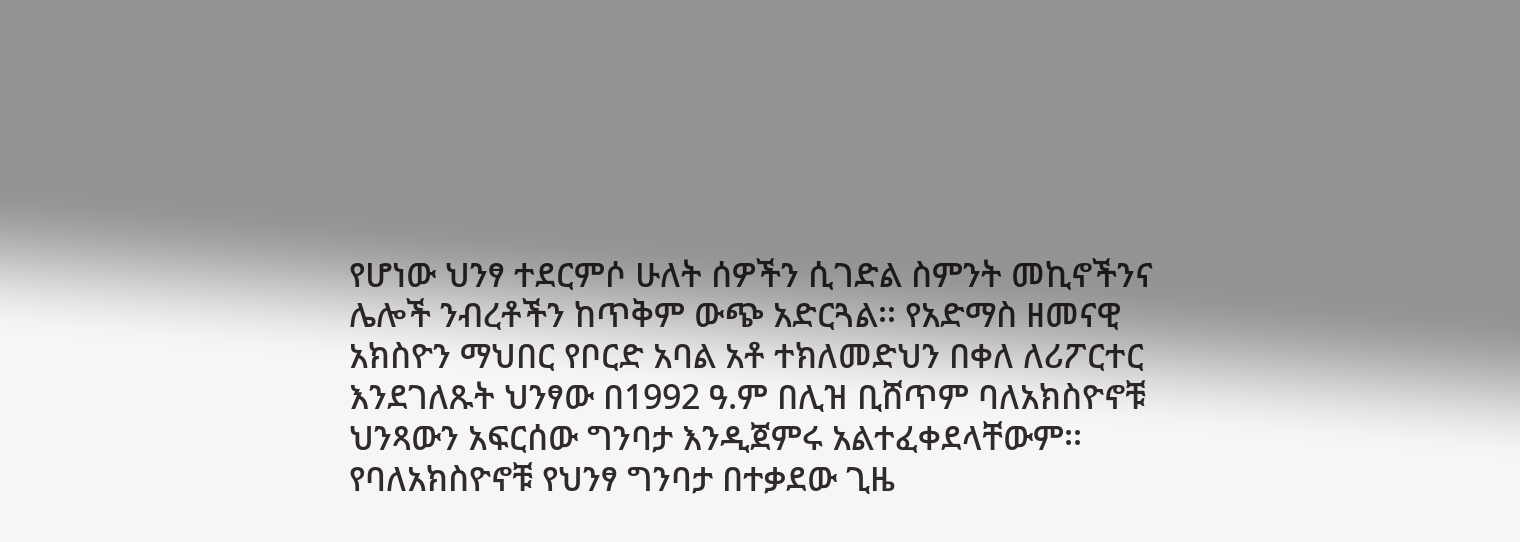የሆነው ህንፃ ተደርምሶ ሁለት ሰዎችን ሲገድል ስምንት መኪኖችንና ሌሎች ንብረቶችን ከጥቅም ውጭ አድርጓል፡፡ የአድማስ ዘመናዊ አክስዮን ማህበር የቦርድ አባል አቶ ተክለመድህን በቀለ ለሪፖርተር እንደገለጹት ህንፃው በ1992 ዓ.ም በሊዝ ቢሸጥም ባለአክስዮኖቹ ህንጻውን አፍርሰው ግንባታ እንዲጀምሩ አልተፈቀደላቸውም፡፡ የባለአክስዮኖቹ የህንፃ ግንባታ በተቃደው ጊዜ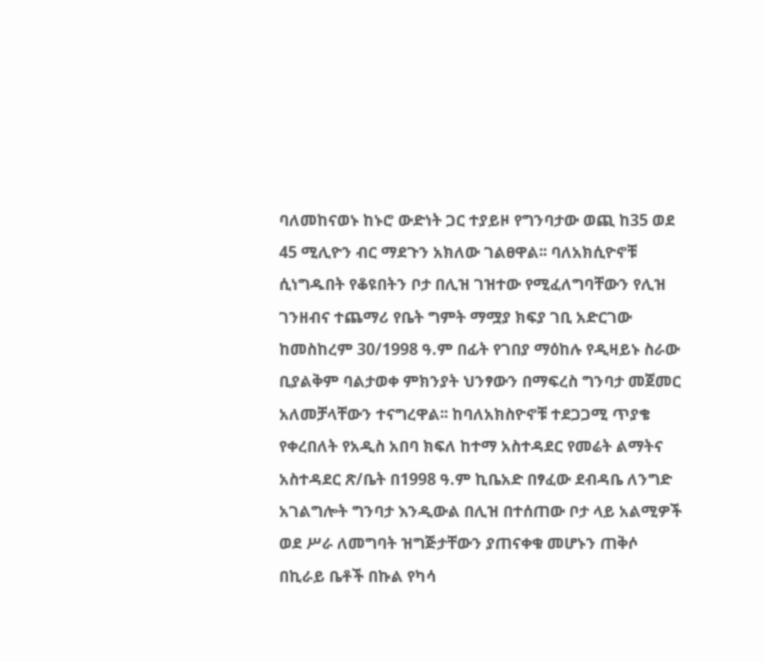ባለመከናወኑ ከኑሮ ውድነት ጋር ተያይዞ የግንባታው ወጪ ከ35 ወደ 45 ሚሊዮን ብር ማደጉን አክለው ገልፀዋል፡፡ ባለአክሲዮኖቹ ሲነግዱበት የቆዩበትን ቦታ በሊዝ ገዝተው የሚፈለግባቸውን የሊዝ ገንዘብና ተጨማሪ የቤት ግምት ማሟያ ክፍያ ገቢ አድርገው ከመስከረም 30/1998 ዓ.ም በፊት የገበያ ማዕከሉ የዲዛይኑ ስራው ቢያልቅም ባልታወቀ ምክንያት ህንፃውን በማፍረስ ግንባታ መጀመር አለመቻላቸውን ተናግረዋል፡፡ ከባለአክስዮኖቹ ተደጋጋሚ ጥያቄ የቀረበለት የአዲስ አበባ ክፍለ ከተማ አስተዳደር የመሬት ልማትና አስተዳደር ጽ/ቤት በ1998 ዓ.ም ኪቤአድ በፃፈው ደብዳቤ ለንግድ አገልግሎት ግንባታ እንዲውል በሊዝ በተሰጠው ቦታ ላይ አልሚዎች ወደ ሥራ ለመግባት ዝግጅታቸውን ያጠናቀቁ መሆኑን ጠቅሶ በኪራይ ቤቶች በኩል የካሳ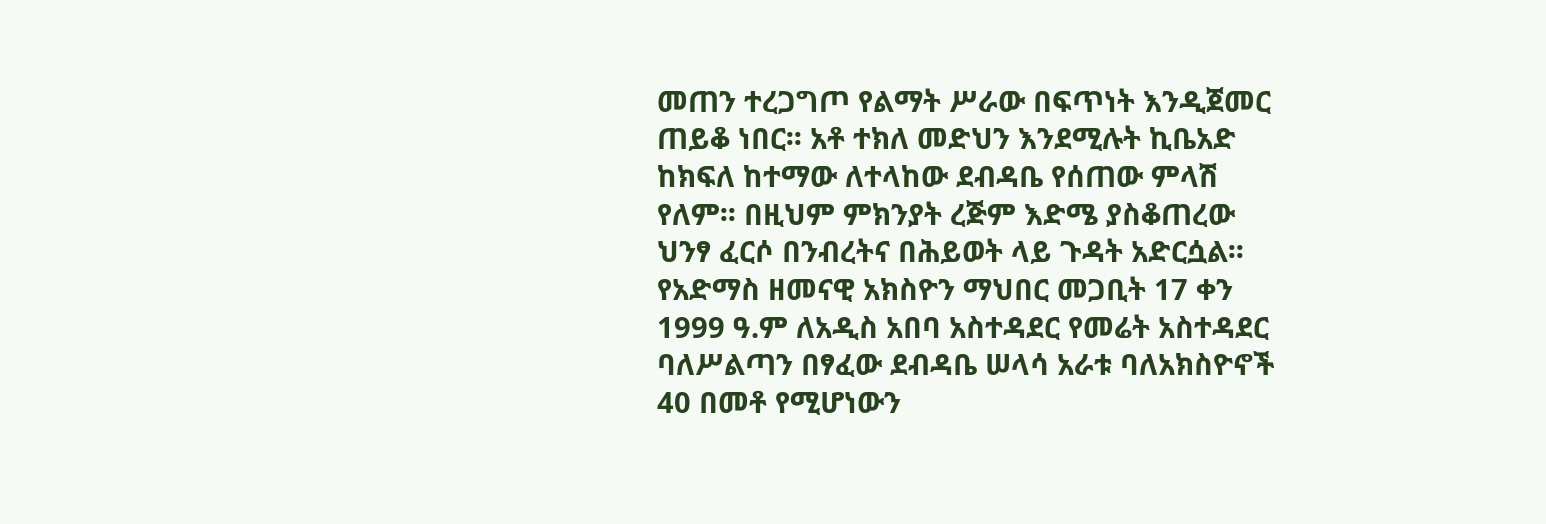መጠን ተረጋግጦ የልማት ሥራው በፍጥነት እንዲጀመር ጠይቆ ነበር፡፡ አቶ ተክለ መድህን እንደሚሉት ኪቤአድ ከክፍለ ከተማው ለተላከው ደብዳቤ የሰጠው ምላሽ የለም፡፡ በዚህም ምክንያት ረጅም እድሜ ያስቆጠረው ህንፃ ፈርሶ በንብረትና በሕይወት ላይ ጉዳት አድርሷል፡፡ የአድማስ ዘመናዊ አክስዮን ማህበር መጋቢት 17 ቀን 1999 ዓ.ም ለአዲስ አበባ አስተዳደር የመሬት አስተዳደር ባለሥልጣን በፃፈው ደብዳቤ ሠላሳ አራቱ ባለአክስዮኖች 40 በመቶ የሚሆነውን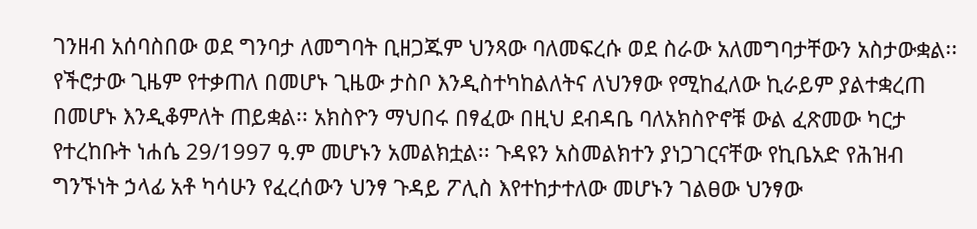ገንዘብ አሰባስበው ወደ ግንባታ ለመግባት ቢዘጋጁም ህንጻው ባለመፍረሱ ወደ ስራው አለመግባታቸውን አስታውቋል፡፡ የችሮታው ጊዜም የተቃጠለ በመሆኑ ጊዜው ታስቦ እንዲስተካከልለትና ለህንፃው የሚከፈለው ኪራይም ያልተቋረጠ በመሆኑ እንዲቆምለት ጠይቋል፡፡ አክስዮን ማህበሩ በፃፈው በዚህ ደብዳቤ ባለአክስዮኖቹ ውል ፈጽመው ካርታ የተረከቡት ነሐሴ 29/1997 ዓ.ም መሆኑን አመልክቷል፡፡ ጉዳዩን አስመልክተን ያነጋገርናቸው የኪቤአድ የሕዝብ ግንኙነት ኃላፊ አቶ ካሳሁን የፈረሰውን ህንፃ ጉዳይ ፖሊስ እየተከታተለው መሆኑን ገልፀው ህንፃው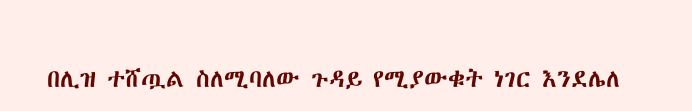በሊዝ ተሸጧል ስለሚባለው ጉዳይ የሚያውቁት ነገር እንደሌለ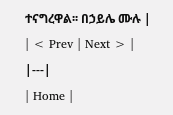ተናግረዋል፡፡ በኃይሌ ሙሉ |
| < Prev | Next > |
|---|
| Home |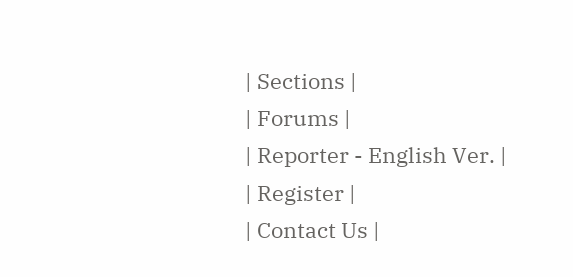| Sections |
| Forums |
| Reporter - English Ver. |
| Register |
| Contact Us |